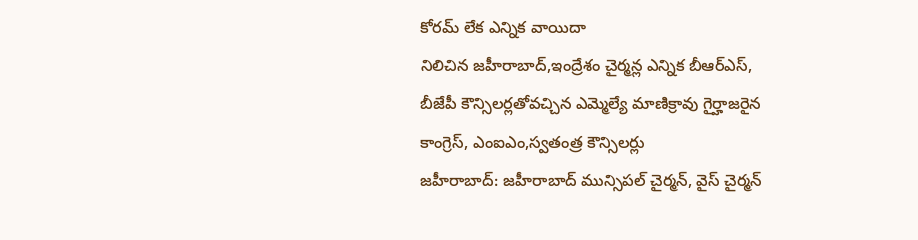కోరమ్ లేక ఎన్నిక వాయిదా
నిలిచిన జహీరాబాద్,ఇంద్రేశం చైర్మన్ల ఎన్నిక బీఆర్ఎస్, బీజేపీ కౌన్సిలర్లతోవచ్చిన ఎమ్మెల్యే మాణిక్రావు గైర్హాజరైన కాంగ్రెస్, ఎంఐఎం,స్వతంత్ర కౌన్సిలర్లు
జహీరాబాద్: జహీరాబాద్ మున్సిపల్ చైర్మన్, వైస్ చైర్మన్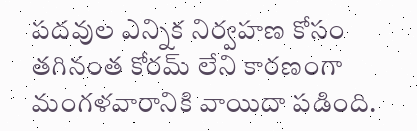పదవుల ఎన్నిక నిర్వహణ కోసం తగినంత కోరమ్ లేని కారణంగా మంగళవారానికి వాయిదా పడింది.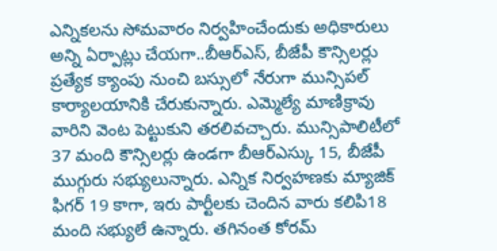ఎన్నికలను సోమవారం నిర్వహించేందుకు అధికారులు అన్ని ఏర్పాట్లు చేయగా..బీఆర్ఎస్, బీజేపీ కౌన్సిలర్లు ప్రత్యేక క్యాంపు నుంచి బస్సులో నేరుగా మున్సిపల్ కార్యాలయానికి చేరుకున్నారు. ఎమ్మెల్యే మాణిక్రావు వారిని వెంట పెట్టుకుని తరలివచ్చారు. మున్సిపాలిటీలో 37 మంది కౌన్సిలర్లు ఉండగా బీఆర్ఎస్కు 15, బీజేపీ ముగ్గురు సభ్యులున్నారు. ఎన్నిక నిర్వహణకు మ్యాజిక్ ఫిగర్ 19 కాగా, ఇరు పార్టీలకు చెందిన వారు కలిపి18 మంది సభ్యులే ఉన్నారు. తగినంత కోరమ్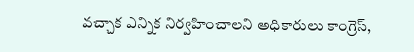వచ్చాక ఎన్నిక నిర్వహించాలని అధికారులు కాంగ్రెస్,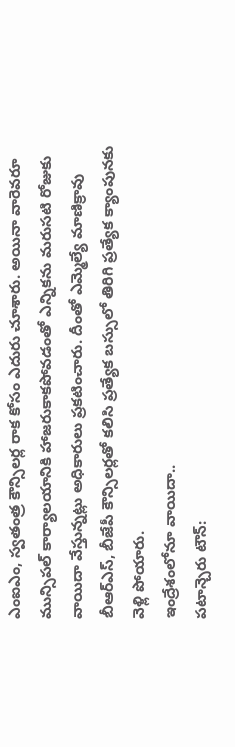ఎంఐఎం, స్వతంత్ర కౌన్సిలర్ల రాక కోసం ఎదురు చూశారు. అయినా వారెవరూ మున్సిపల్ కార్యాలయానికి హాజరుకాకపోవడంతో ఎన్నికను మరుసటి రోజుకు వాయిదా వేస్తున్నట్లు అధికారులు ప్రకటించారు. దీంతో ఎమ్మెల్యే మాణిక్రావు బీఆర్ఎస్, బీజేపీ కౌన్సిలర్లతో కలిసి ప్రత్యేక బస్సులో తిరిగి ప్రత్యేక క్యాంపునకు వెళ్లి పోయారు.
ఇంద్రేశంలోనూ వాయిదా..
పటాన్చెరు టౌన్: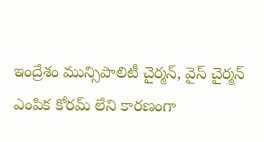ఇంద్రేశం మున్సిపాలిటీ చైర్మన్, వైస్ చైర్మన్ ఎంపిక కోరమ్ లేని కారణంగా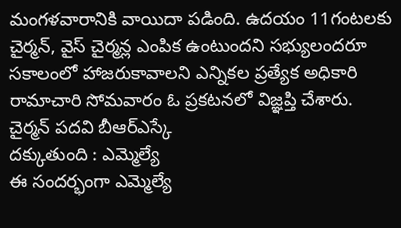మంగళవారానికి వాయిదా పడింది. ఉదయం 11గంటలకు చైర్మన్, వైస్ చైర్మన్ల ఎంపిక ఉంటుందని సభ్యులందరూ సకాలంలో హాజరుకావాలని ఎన్నికల ప్రత్యేక అధికారి రామాచారి సోమవారం ఓ ప్రకటనలో విజ్ఞప్తి చేశారు.
చైర్మన్ పదవి బీఆర్ఎస్కే
దక్కుతుంది : ఎమ్మెల్యే
ఈ సందర్భంగా ఎమ్మెల్యే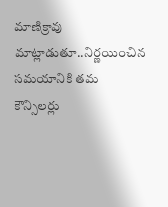మాణిక్రావు మాట్లాడుతూ..నిర్ణయించిన సమయానికి తమ కౌన్సిలర్లు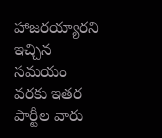హాజరయ్యారని ఇచ్చిన సమయం వరకు ఇతర పార్టీల వారు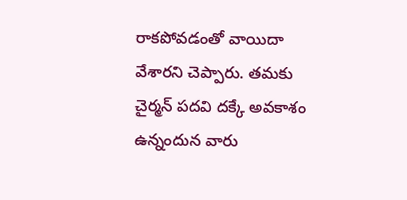రాకపోవడంతో వాయిదా వేశారని చెప్పారు. తమకు చైర్మన్ పదవి దక్కే అవకాశం ఉన్నందున వారు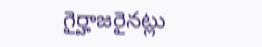గైర్హాజరైనట్లు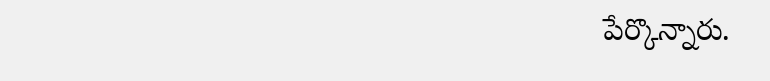పేర్కొన్నారు.